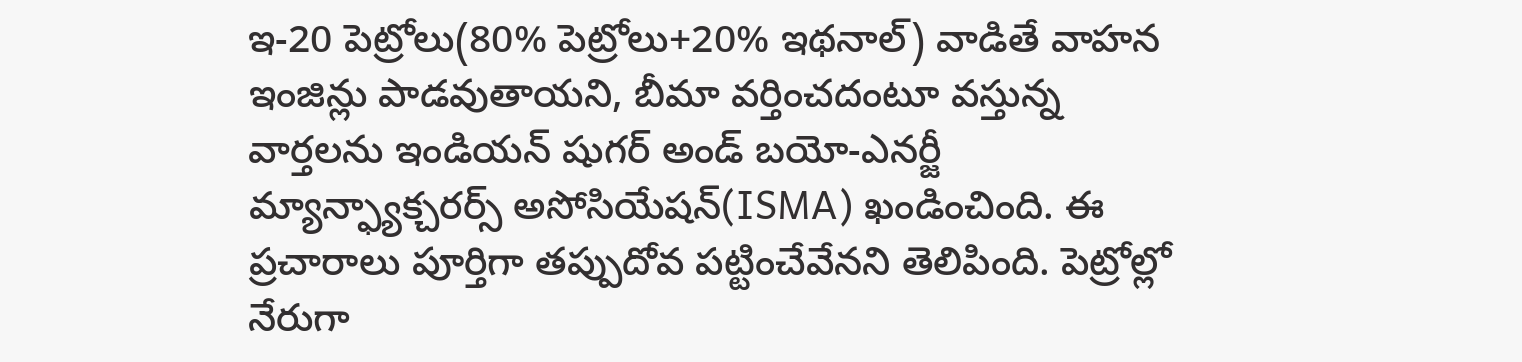ఇ-20 పెట్రోలు(80% పెట్రోలు+20% ఇథనాల్) వాడితే వాహన ఇంజిన్లు పాడవుతాయని, బీమా వర్తించదంటూ వస్తున్న వార్తలను ఇండియన్ షుగర్ అండ్ బయో-ఎనర్జీ మ్యాన్ఫ్యాక్చరర్స్ అసోసియేషన్(ISMA) ఖండించింది. ఈ ప్రచారాలు పూర్తిగా తప్పుదోవ పట్టించేవేనని తెలిపింది. పెట్రోల్లో నేరుగా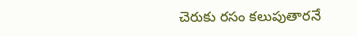చెరుకు రసం కలుపుతారనే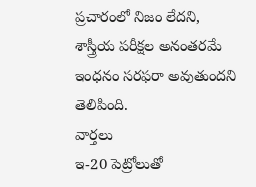ప్రచారంలో నిజం లేదని, శాస్త్రీయ పరీక్షల అనంతరమే ఇంధనం సరఫరా అవుతుందని తెలిపింది.
వార్తలు
ఇ-20 పెట్రోలుతో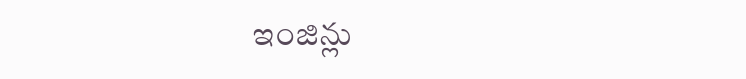ఇంజిన్లు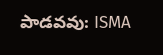పాడవవు: ISMA